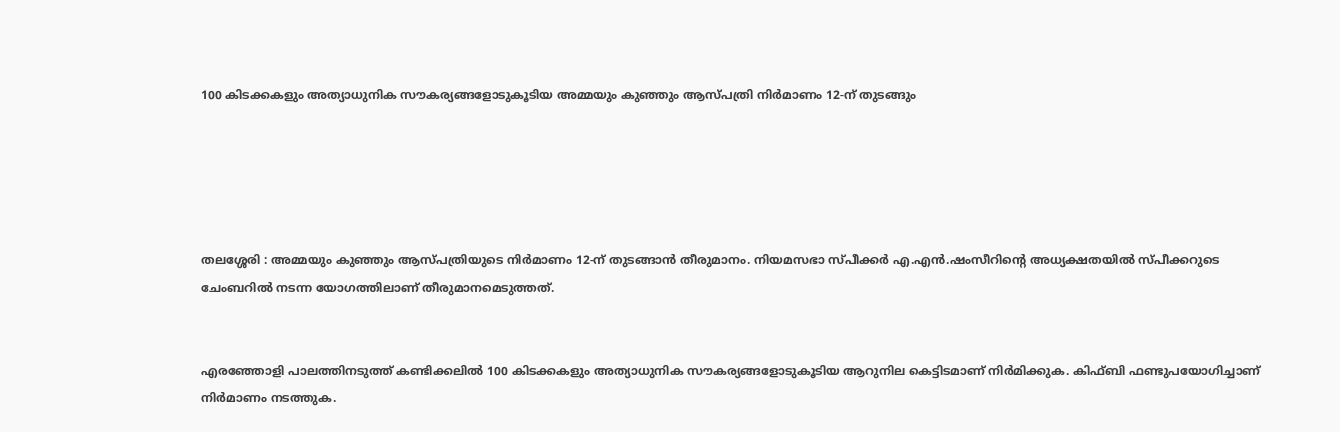100 കിടക്കകളും അത്യാധുനിക സൗകര്യങ്ങളോടുകൂടിയ അമ്മയും കുഞ്ഞും ആസ്പത്രി നിർമാണം 12-ന് തുടങ്ങും





തലശ്ശേരി : അമ്മയും കുഞ്ഞും ആസ്പത്രിയുടെ നിർമാണം 12-ന് തുടങ്ങാൻ തീരുമാനം. നിയമസഭാ സ്പീക്കർ എ.എൻ.ഷംസീറിന്റെ അധ്യക്ഷതയിൽ സ്പീക്കറുടെ ചേംബറിൽ നടന്ന യോഗത്തിലാണ് തീരുമാനമെടുത്തത്.


എരഞ്ഞോളി പാലത്തിനടുത്ത് കണ്ടിക്കലിൽ 100 കിടക്കകളും അത്യാധുനിക സൗകര്യങ്ങളോടുകൂടിയ ആറുനില കെട്ടിടമാണ് നിർമിക്കുക. കിഫ്ബി ഫണ്ടുപയോഗിച്ചാണ് നിർമാണം നടത്തുക.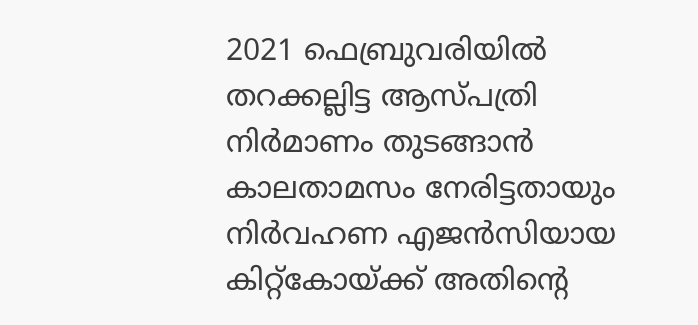2021 ഫെബ്രുവരിയിൽ തറക്കല്ലിട്ട ആസ്പത്രി നിർമാണം തുടങ്ങാൻ കാലതാമസം നേരിട്ടതായും നിർവഹണ എജൻസിയായ കിറ്റ്കോയ്ക്ക് അതിന്റെ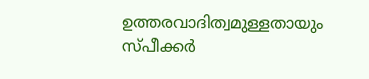ഉത്തരവാദിത്വമുള്ളതായും സ്പീക്കർ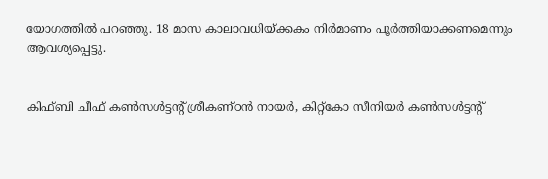യോഗത്തിൽ പറഞ്ഞു. 18 മാസ കാലാവധിയ്ക്കകം നിർമാണം പൂർത്തിയാക്കണമെന്നും ആവശ്യപ്പെട്ടു.


കിഫ്ബി ചീഫ് കൺസൾട്ടന്റ് ശ്രീകണ്ഠൻ നായർ, കിറ്റ്കോ സീനിയർ കൺസൾട്ടന്റ്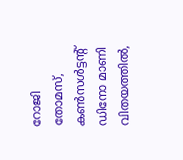റോജി തോമസ്, കൺസൾട്ടന്റ് ഡിനോ മാണി വിതയത്തിൽ,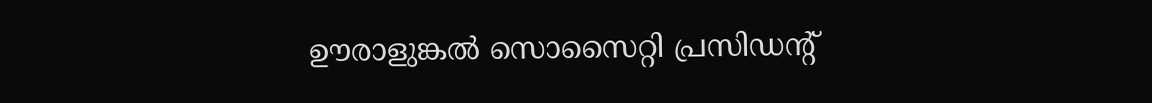ഊരാളുങ്കൽ സൊസൈറ്റി പ്രസിഡന്റ്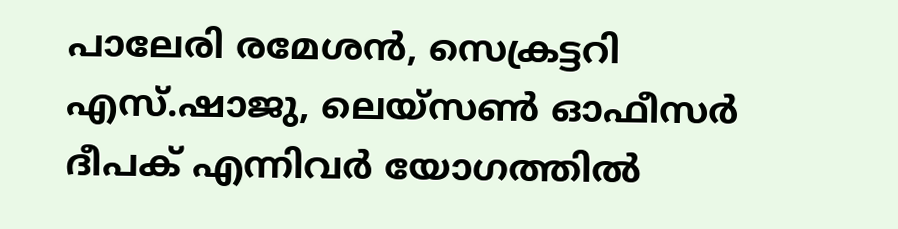പാലേരി രമേശൻ, സെക്രട്ടറി എസ്.ഷാജു, ലെയ്സൺ ഓഫീസർ ദീപക് എന്നിവർ യോഗത്തിൽ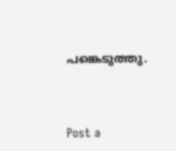പങ്കെടുത്തു.



Post a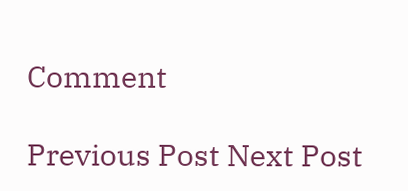Comment

Previous Post Next Post